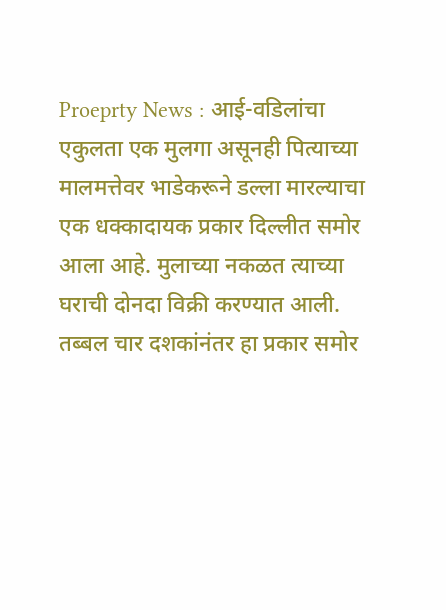Proeprty News : आई-वडिलांचा एकुलता एक मुलगा असूनही पित्याच्या मालमत्तेवर भाडेकरूने डल्ला मारल्याचा एक धक्कादायक प्रकार दिल्लीत समोर आला आहे. मुलाच्या नकळत त्याच्या घराची दोनदा विक्री करण्यात आली. तब्बल चार दशकांनंतर हा प्रकार समोर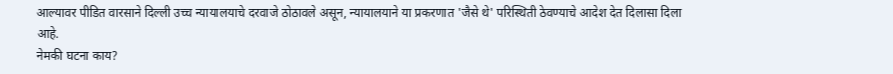आल्यावर पीडित वारसाने दिल्ली उच्च न्यायालयाचे दरवाजे ठोठावले असून, न्यायालयाने या प्रकरणात 'जैसे थे' परिस्थिती ठेवण्याचे आदेश देत दिलासा दिला आहे.
नेमकी घटना काय?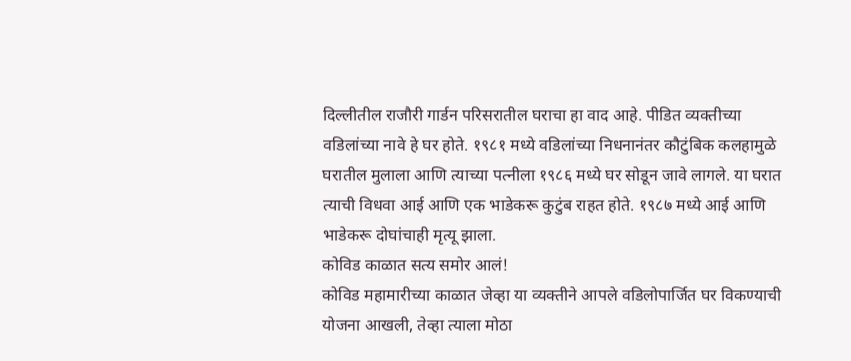दिल्लीतील राजौरी गार्डन परिसरातील घराचा हा वाद आहे. पीडित व्यक्तीच्या वडिलांच्या नावे हे घर होते. १९८१ मध्ये वडिलांच्या निधनानंतर कौटुंबिक कलहामुळे घरातील मुलाला आणि त्याच्या पत्नीला १९८६ मध्ये घर सोडून जावे लागले. या घरात त्याची विधवा आई आणि एक भाडेकरू कुटुंब राहत होते. १९८७ मध्ये आई आणि भाडेकरू दोघांचाही मृत्यू झाला.
कोविड काळात सत्य समोर आलं!
कोविड महामारीच्या काळात जेव्हा या व्यक्तीने आपले वडिलोपार्जित घर विकण्याची योजना आखली, तेव्हा त्याला मोठा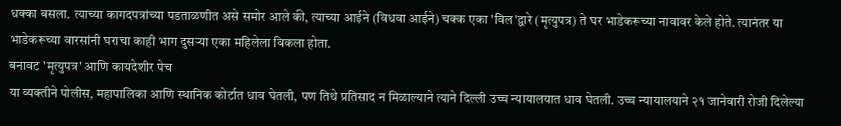धक्का बसला. त्याच्या कागदपत्रांच्या पडताळणीत असे समोर आले की, त्याच्या आईने (विधवा आईने) चक्क एका 'विल'द्वारे (मृत्युपत्र) ते घर भाडेकरूच्या नावावर केले होते. त्यानंतर या भाडेकरूच्या वारसांनी घराचा काही भाग दुसऱ्या एका महिलेला विकला होता.
बनावट 'मृत्युपत्र' आणि कायदेशीर पेच
या व्यक्तीने पोलीस, महापालिका आणि स्थानिक कोर्टात धाव घेतली, पण तिथे प्रतिसाद न मिळाल्याने त्याने दिल्ली उच्च न्यायालयात धाव घेतली. उच्च न्यायालयाने २१ जानेवारी रोजी दिलेल्या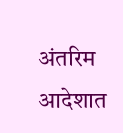अंतरिम आदेशात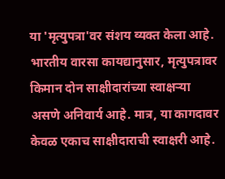या 'मृत्युपत्रा'वर संशय व्यक्त केला आहे.
भारतीय वारसा कायद्यानुसार, मृत्युपत्रावर किमान दोन साक्षीदारांच्या स्वाक्षऱ्या असणे अनिवार्य आहे. मात्र, या कागदावर केवळ एकाच साक्षीदाराची स्वाक्षरी आहे.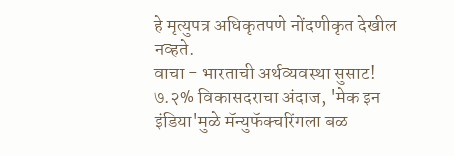हे मृत्युपत्र अधिकृतपणे नोंदणीकृत देखील नव्हते.
वाचा - भारताची अर्थव्यवस्था सुसाट! ७.२% विकासदराचा अंदाज, 'मेक इन इंडिया'मुळे मॅन्युफॅक्चरिंगला बळ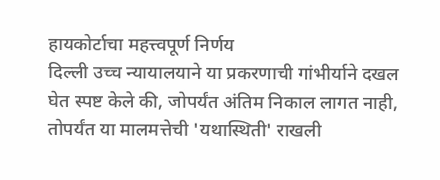हायकोर्टाचा महत्त्वपूर्ण निर्णय
दिल्ली उच्च न्यायालयाने या प्रकरणाची गांभीर्याने दखल घेत स्पष्ट केले की, जोपर्यंत अंतिम निकाल लागत नाही, तोपर्यंत या मालमत्तेची 'यथास्थिती' राखली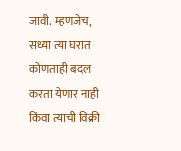जावी. म्हणजेच, सध्या त्या घरात कोणताही बदल करता येणार नाही किंवा त्याची विक्री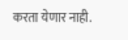करता येणार नाही.